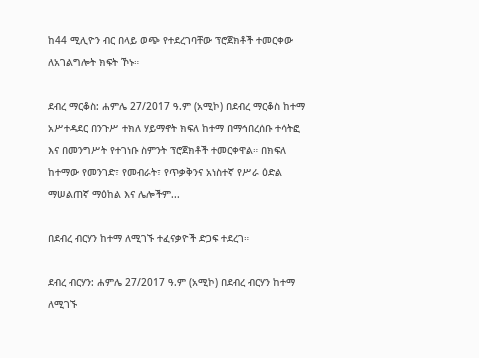ከ44 ሚሊዮን ብር በላይ ወጭ የተደረገባቸው ፕሮጀክቶች ተመርቀው ለአገልግሎት ክፍት ኾኑ።

ደብረ ማርቆስ: ሐምሌ 27/2017 ዓ.ም (አሚኮ) በደብረ ማርቆስ ከተማ አሥተዳደር በንጉሥ ተክለ ሃይማኖት ክፍለ ከተማ በማኅበረሰቡ ተሳትፎ እና በመንግሥት የተገነቡ ስምንት ፕሮጀክቶች ተመርቀዋል። በክፍለ ከተማው የመንገድ፣ የመብራት፣ የጥቃቅንና አነስተኛ የሥራ ዕድል ማሠልጠኛ ማዕከል እና ሌሎችም...

በደብረ ብርሃን ከተማ ለሚገኙ ተፈናቃዮች ድጋፍ ተደረገ።

ደብረ ብርሃን: ሐምሌ 27/2017 ዓ.ም (አሚኮ) በደብረ ብርሃን ከተማ ለሚገኙ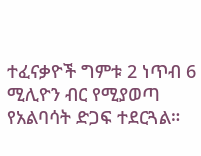ተፈናቃዮች ግምቱ 2 ነጥብ 6 ሚሊዮን ብር የሚያወጣ የአልባሳት ድጋፍ ተደርጓል።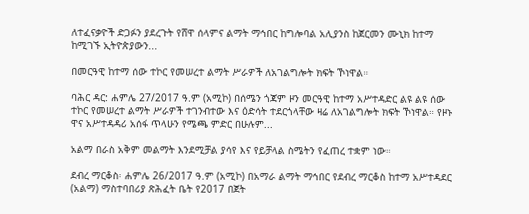ለተፈናቃዮች ድጋፉን ያደረጉት የሸዋ ሰላምና ልማት ማኅበር ከግሎባል አሊያንስ ከጀርመን ሙኒክ ከተማ ከሚገኙ ኢትዮጵያውን...

በመርዓዊ ከተማ ሰው ተኮር የመሠረተ ልማት ሥራዎች ለአገልግሎት ክፍት ኾነዋል።

ባሕር ዳር: ሐምሌ 27/2017 ዓ.ም (አሚኮ) በሰሜን ጎጃም ዞን መርዓዊ ከተማ አሥተዳድር ልዩ ልዩ ሰው ተኮር የመሠረተ ልማት ሥራዎች ተገንብተው እና ዕድሳት ተደርጎላቸው ዛሬ ለአገልግሎት ክፍት ኾነዋል። የዞኑ ዋና አሥተዳዳሪ አሰፋ ጥላሁን የሜጫ ምድር በሁሉም...

አልማ በራስ አቅም መልማት እንደሚቻል ያሳየ እና የይቻላል ስሜትን የፈጠረ ተቋም ነው።

ደብረ ማርቆስ፡ ሐምሌ 26/2017 ዓ.ም (አሚኮ) በአማራ ልማት ማኅበር የደብረ ማርቆስ ከተማ አሥተዳደር (አልማ) ማስተባበሪያ ጽሕፈት ቤት የ2017 በጀት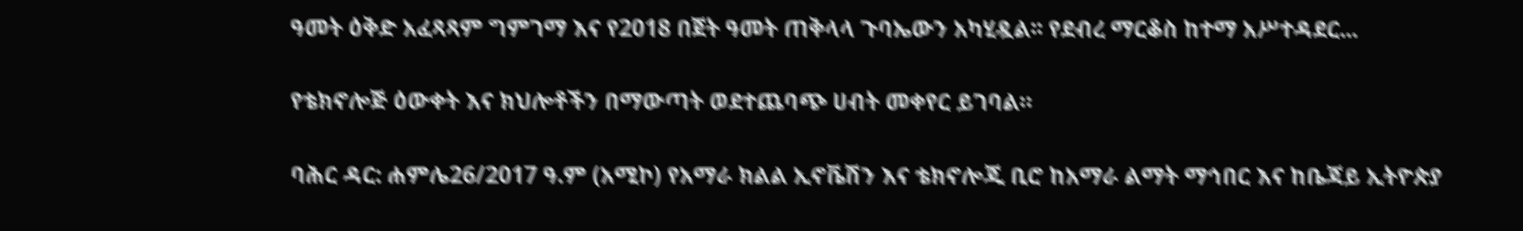ዓመት ዕቅድ አፈጻጻም ግምገማ እና የ2018 በጀት ዓመት ጠቅላላ ጉባኤውን አካሂዷል፡፡ የደብረ ማርቆስ ከተማ አሥተዳደር...

የቴክኖሎጅ ዕውቀት እና ክህሎቶችን በማውጣት ወደተጨባጭ ሀብት መቀየር ይገባል።

ባሕር ዳር: ሐምሌ26/2017 ዓ.ም (አሚኮ) የአማራ ክልል ኢኖቬሽን እና ቴክኖሎጂ ቢሮ ከአማራ ልማት ማኅበር እና ከቤጃይ ኢትዮጵያ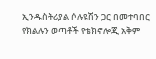ኢንዱስትሪያል ሶሉዩሽን ጋር በመተባበር የክልሉን ወጣቶች የቴክኖሎጂ አቅም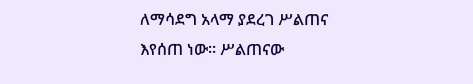ለማሳደግ አላማ ያደረገ ሥልጠና እየሰጠ ነው። ሥልጠናው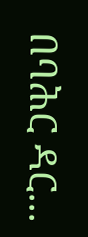በባሕር ዳር...